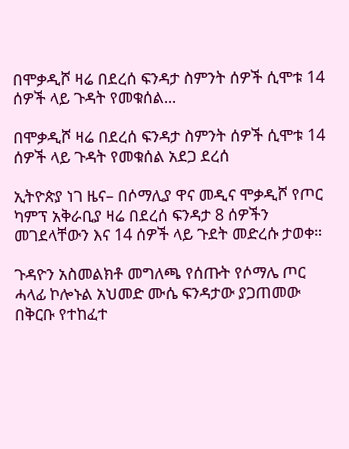በሞቃዲሾ ዛሬ በደረሰ ፍንዳታ ስምንት ሰዎች ሲሞቱ 14 ሰዎች ላይ ጉዳት የመቁሰል...

በሞቃዲሾ ዛሬ በደረሰ ፍንዳታ ስምንት ሰዎች ሲሞቱ 14 ሰዎች ላይ ጉዳት የመቁሰል አደጋ ደረሰ

ኢትዮጵያ ነገ ዜና– በሶማሊያ ዋና መዲና ሞቃዲሾ የጦር ካምፕ አቅራቢያ ዛሬ በደረሰ ፍንዳታ 8 ሰዎችን መገደላቸውን እና 14 ሰዎች ላይ ጉደት መድረሱ ታወቀ።

ጉዳዮን አስመልክቶ መግለጫ የሰጡት የሶማሌ ጦር ሓላፊ ኮሎኑል አህመድ ሙሴ ፍንዳታው ያጋጠመው በቅርቡ የተከፈተ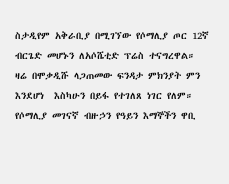ስታዲየም አቅራቢያ በሚገኘው የሶማሊያ ጦር 12ኛ ብርጌድ መሆኑን ለአሶሼቲድ ፕሬስ ተናግረዋል።
ዛሬ በሞቃዲሹ ላጋጠመው ፍንዳታ ምክንያት ምን እንደሆነ  እስካሁን በይፋ የተገለጸ ነገር የለም። የሶማሊያ መገናኛ ብዙኃን የዓይን እማኞችን ዋቢ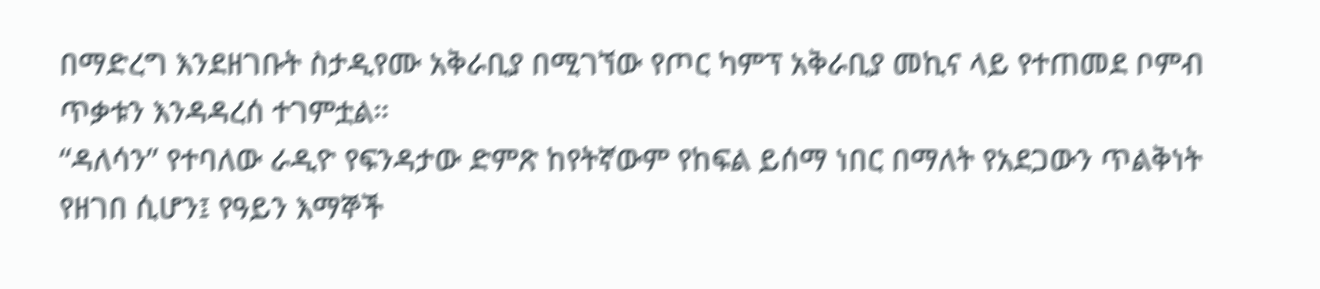በማድረግ እንደዘገቡት ስታዲየሙ አቅራቢያ በሚገኘው የጦር ካምፕ አቅራቢያ መኪና ላይ የተጠመደ ቦምብ ጥቃቱን እንዳዳረሰ ተገምቷል።
“ዳለሳን” የተባለው ራዲዮ የፍንዳታው ድምጽ ከየትኛውም የከፍል ይሰማ ነበር በማለት የአደጋውን ጥልቅነት የዘገበ ሲሆን፤ የዓይን እማኞች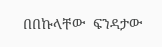በበኩላቸው  ፍንዳታው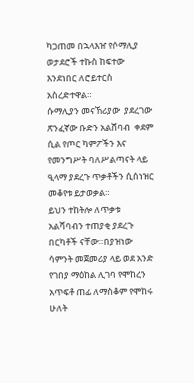ካጋጠመ በኋላእዠ የሶማሊያ ወታደሮች ተኩስ ከፍተው እንደነበር ለሮይተርስ አስረድተዋል።
ሱማሊያን መናኸሪያው  ያደረገው ጽንፈኛው ቡድን አልሸባብ  ቀደም ሲል የጦር ካምፖችን እና የመንግሥት ባለሥልጣናት ላይ ዒላማ ያደረጉ ጥቃቶችን ሲሰነዝር መቆየቱ ይታወቃል።
ይህን ተከትሎ ለጥቃቱ አልሻባብን ተጠያቂ ያደረጉ በርካቶች ናቸው።በያዝነው ሳምንት መጀመሪያ ላይ ወደ አንድ የገበያ ማዕከል ሊገባ የሞከረን አጥፍቶ ጠፊ ለማስቆም የሞከሩ ሁለት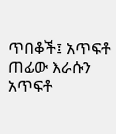ጥበቆች፤ አጥፍቶ ጠፊው እራሱን አጥፍቶ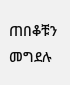ጠበቆቹን መግደሉ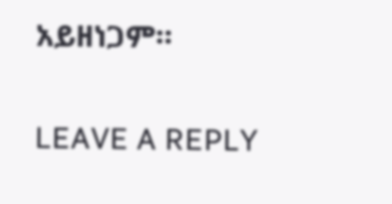አይዘነጋም።

LEAVE A REPLY